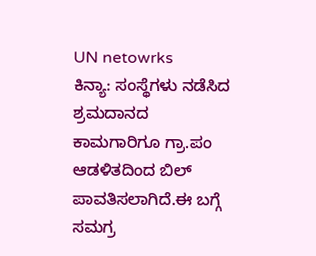UN netowrks
ಕಿನ್ಯಾ: ಸಂಸ್ಥೆಗಳು ನಡೆಸಿದ ಶ್ರಮದಾನದ ಕಾಮಗಾರಿಗೂ ಗ್ರಾ.ಪಂ ಆಡಳಿತದಿಂದ ಬಿಲ್ ಪಾವತಿಸಲಾಗಿದೆ.ಈ ಬಗ್ಗೆ ಸಮಗ್ರ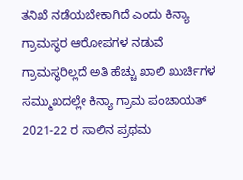ತನಿಖೆ ನಡೆಯಬೇಕಾಗಿದೆ ಎಂದು ಕಿನ್ಯಾ ಗ್ರಾಮಸ್ಥರ ಆರೋಪಗಳ ನಡುವೆ ಗ್ರಾಮಸ್ಥರಿಲ್ಲದೆ ಅತಿ ಹೆಚ್ಚು ಖಾಲಿ ಖುರ್ಚಿಗಳ ಸಮ್ಮುಖದಲ್ಲೇ ಕಿನ್ಯಾ ಗ್ರಾಮ ಪಂಚಾಯತ್ 2021-22 ರ ಸಾಲಿನ ಪ್ರಥಮ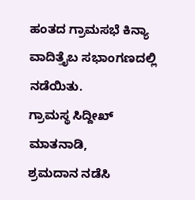ಹಂತದ ಗ್ರಾಮಸಭೆ ಕಿನ್ಯಾ ವಾದಿತ್ತೈಬ ಸಭಾಂಗಣದಲ್ಲಿ ನಡೆಯಿತು.
ಗ್ರಾಮಸ್ಥ ಸಿದ್ದೀಖ್ ಮಾತನಾಡಿ,
ಶ್ರಮದಾನ ನಡೆಸಿ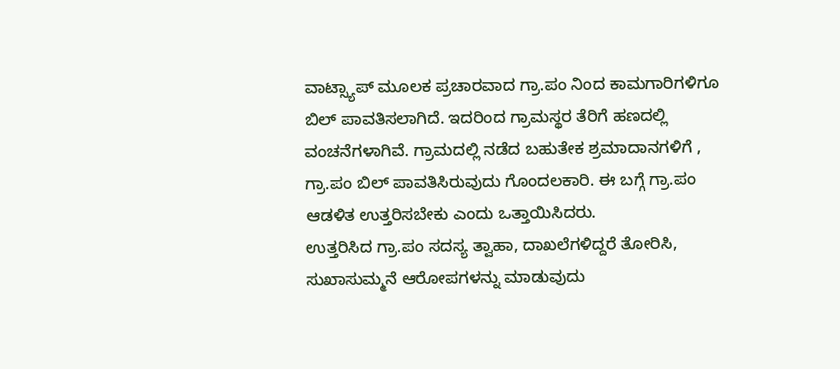ವಾಟ್ಸ್ಯಾಪ್ ಮೂಲಕ ಪ್ರಚಾರವಾದ ಗ್ರಾ.ಪಂ ನಿಂದ ಕಾಮಗಾರಿಗಳಿಗೂ ಬಿಲ್ ಪಾವತಿಸಲಾಗಿದೆ. ಇದರಿಂದ ಗ್ರಾಮಸ್ಥರ ತೆರಿಗೆ ಹಣದಲ್ಲಿ ವಂಚನೆಗಳಾಗಿವೆ. ಗ್ರಾಮದಲ್ಲಿ ನಡೆದ ಬಹುತೇಕ ಶ್ರಮಾದಾನಗಳಿಗೆ , ಗ್ರಾ.ಪಂ ಬಿಲ್ ಪಾವತಿಸಿರುವುದು ಗೊಂದಲಕಾರಿ. ಈ ಬಗ್ಗೆ ಗ್ರಾ.ಪಂ ಆಡಳಿತ ಉತ್ತರಿಸಬೇಕು ಎಂದು ಒತ್ತಾಯಿಸಿದರು.
ಉತ್ತರಿಸಿದ ಗ್ರಾ.ಪಂ ಸದಸ್ಯ ತ್ವಾಹಾ, ದಾಖಲೆಗಳಿದ್ದರೆ ತೋರಿಸಿ, ಸುಖಾಸುಮ್ಮನೆ ಆರೋಪಗಳನ್ನು ಮಾಡುವುದು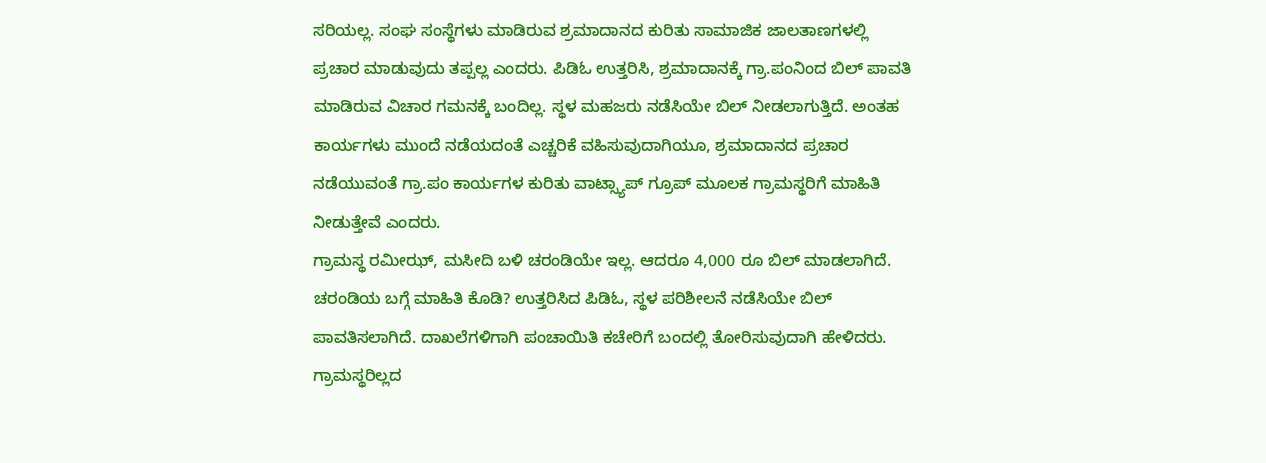ಸರಿಯಲ್ಲ. ಸಂಘ ಸಂಸ್ಥೆಗಳು ಮಾಡಿರುವ ಶ್ರಮಾದಾನದ ಕುರಿತು ಸಾಮಾಜಿಕ ಜಾಲತಾಣಗಳಲ್ಲಿ ಪ್ರಚಾರ ಮಾಡುವುದು ತಪ್ಪಲ್ಲ ಎಂದರು. ಪಿಡಿಓ ಉತ್ತರಿಸಿ, ಶ್ರಮಾದಾನಕ್ಕೆ ಗ್ರಾ.ಪಂನಿಂದ ಬಿಲ್ ಪಾವತಿ ಮಾಡಿರುವ ವಿಚಾರ ಗಮನಕ್ಕೆ ಬಂದಿಲ್ಲ. ಸ್ಥಳ ಮಹಜರು ನಡೆಸಿಯೇ ಬಿಲ್ ನೀಡಲಾಗುತ್ತಿದೆ. ಅಂತಹ ಕಾರ್ಯಗಳು ಮುಂದೆ ನಡೆಯದಂತೆ ಎಚ್ಚರಿಕೆ ವಹಿಸುವುದಾಗಿಯೂ, ಶ್ರಮಾದಾನದ ಪ್ರಚಾರ ನಡೆಯುವಂತೆ ಗ್ರಾ.ಪಂ ಕಾರ್ಯಗಳ ಕುರಿತು ವಾಟ್ಸ್ಯಾಪ್ ಗ್ರೂಪ್ ಮೂಲಕ ಗ್ರಾಮಸ್ಥರಿಗೆ ಮಾಹಿತಿ ನೀಡುತ್ತೇವೆ ಎಂದರು.
ಗ್ರಾಮಸ್ಥ ರಮೀಝ್, ಮಸೀದಿ ಬಳಿ ಚರಂಡಿಯೇ ಇಲ್ಲ. ಆದರೂ 4,000 ರೂ ಬಿಲ್ ಮಾಡಲಾಗಿದೆ. ಚರಂಡಿಯ ಬಗ್ಗೆ ಮಾಹಿತಿ ಕೊಡಿ? ಉತ್ತರಿಸಿದ ಪಿಡಿಓ, ಸ್ಥಳ ಪರಿಶೀಲನೆ ನಡೆಸಿಯೇ ಬಿಲ್ ಪಾವತಿಸಲಾಗಿದೆ. ದಾಖಲೆಗಳಿಗಾಗಿ ಪಂಚಾಯಿತಿ ಕಚೇರಿಗೆ ಬಂದಲ್ಲಿ ತೋರಿಸುವುದಾಗಿ ಹೇಳಿದರು.
ಗ್ರಾಮಸ್ಥರಿಲ್ಲದ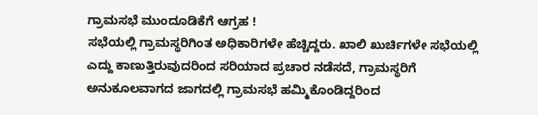ಗ್ರಾಮಸಭೆ ಮುಂದೂಡಿಕೆಗೆ ಆಗ್ರಹ !
ಸಭೆಯಲ್ಲಿ ಗ್ರಾಮಸ್ಥರಿಗಿಂತ ಅಧಿಕಾರಿಗಳೇ ಹೆಚ್ಚಿದ್ದರು. ಖಾಲಿ ಖುರ್ಚಿಗಳೇ ಸಭೆಯಲ್ಲಿ ಎದ್ದು ಕಾಣುತ್ತಿರುವುದರಿಂದ ಸರಿಯಾದ ಪ್ರಚಾರ ನಡೆಸದೆ, ಗ್ರಾಮಸ್ಥರಿಗೆ ಅನುಕೂಲವಾಗದ ಜಾಗದಲ್ಲಿ ಗ್ರಾಮಸಭೆ ಹಮ್ಮಿಕೊಂಡಿದ್ದರಿಂದ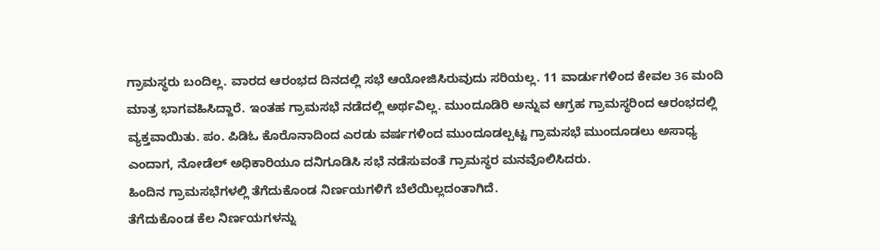ಗ್ರಾಮಸ್ಥರು ಬಂದಿಲ್ಲ. ವಾರದ ಆರಂಭದ ದಿನದಲ್ಲಿ ಸಭೆ ಆಯೋಜಿಸಿರುವುದು ಸರಿಯಲ್ಲ. 11 ವಾರ್ಡುಗಳಿಂದ ಕೇವಲ 36 ಮಂದಿ ಮಾತ್ರ ಭಾಗವಹಿಸಿದ್ದಾರೆ. ಇಂತಹ ಗ್ರಾಮಸಭೆ ನಡೆದಲ್ಲಿ ಅರ್ಥವಿಲ್ಲ. ಮುಂದೂಡಿರಿ ಅನ್ನುವ ಆಗ್ರಹ ಗ್ರಾಮಸ್ಥರಿಂದ ಆರಂಭದಲ್ಲಿ ವ್ಯಕ್ತವಾಯಿತು. ಪಂ. ಪಿಡಿಓ ಕೊರೊನಾದಿಂದ ಎರಡು ವರ್ಷಗಳಿಂದ ಮುಂದೂಡಲ್ಪಟ್ಟ ಗ್ರಾಮಸಭೆ ಮುಂದೂಡಲು ಅಸಾಧ್ಯ ಎಂದಾಗ, ನೋಡೆಲ್ ಅಧಿಕಾರಿಯೂ ದನಿಗೂಡಿಸಿ ಸಭೆ ನಡೆಸುವಂತೆ ಗ್ರಾಮಸ್ಥರ ಮನವೊಲಿಸಿದರು.
ಹಿಂದಿನ ಗ್ರಾಮಸಭೆಗಳಲ್ಲಿ ತೆಗೆದುಕೊಂಡ ನಿರ್ಣಯಗಳಿಗೆ ಬೆಲೆಯಿಲ್ಲದಂತಾಗಿದೆ.
ತೆಗೆದುಕೊಂಡ ಕೆಲ ನಿರ್ಣಯಗಳನ್ನು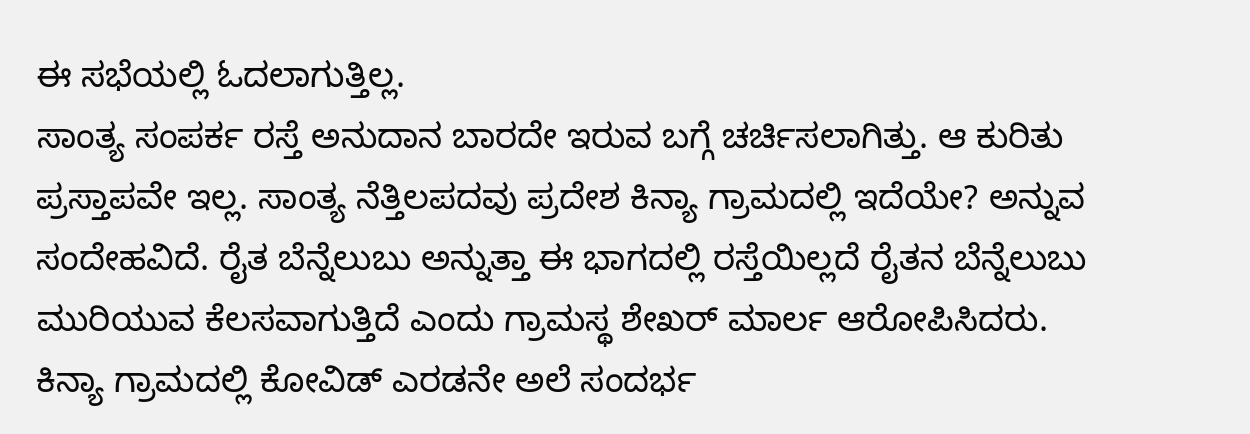ಈ ಸಭೆಯಲ್ಲಿ ಓದಲಾಗುತ್ತಿಲ್ಲ.
ಸಾಂತ್ಯ ಸಂಪರ್ಕ ರಸ್ತೆ ಅನುದಾನ ಬಾರದೇ ಇರುವ ಬಗ್ಗೆ ಚರ್ಚಿಸಲಾಗಿತ್ತು. ಆ ಕುರಿತು ಪ್ರಸ್ತಾಪವೇ ಇಲ್ಲ. ಸಾಂತ್ಯ ನೆತ್ತಿಲಪದವು ಪ್ರದೇಶ ಕಿನ್ಯಾ ಗ್ರಾಮದಲ್ಲಿ ಇದೆಯೇ? ಅನ್ನುವ ಸಂದೇಹವಿದೆ. ರೈತ ಬೆನ್ನೆಲುಬು ಅನ್ನುತ್ತಾ ಈ ಭಾಗದಲ್ಲಿ ರಸ್ತೆಯಿಲ್ಲದೆ ರೈತನ ಬೆನ್ನೆಲುಬು ಮುರಿಯುವ ಕೆಲಸವಾಗುತ್ತಿದೆ ಎಂದು ಗ್ರಾಮಸ್ಥ ಶೇಖರ್ ಮಾರ್ಲ ಆರೋಪಿಸಿದರು.
ಕಿನ್ಯಾ ಗ್ರಾಮದಲ್ಲಿ ಕೋವಿಡ್ ಎರಡನೇ ಅಲೆ ಸಂದರ್ಭ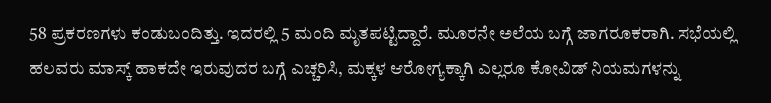58 ಪ್ರಕರಣಗಳು ಕಂಡುಬಂದಿತ್ತು. ಇದರಲ್ಲಿ 5 ಮಂದಿ ಮೃತಪಟ್ಟಿದ್ದಾರೆ. ಮೂರನೇ ಅಲೆಯ ಬಗ್ಗೆ ಜಾಗರೂಕರಾಗಿ. ಸಭೆಯಲ್ಲಿ ಹಲವರು ಮಾಸ್ಕ್ ಹಾಕದೇ ಇರುವುದರ ಬಗ್ಗೆ ಎಚ್ಚರಿಸಿ, ಮಕ್ಕಳ ಆರೋಗ್ಯಕ್ಕಾಗಿ ಎಲ್ಲರೂ ಕೋವಿಡ್ ನಿಯಮಗಳನ್ನು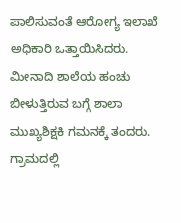ಪಾಲಿಸುವಂತೆ ಆರೋಗ್ಯ ಇಲಾಖೆ ಅಧಿಕಾರಿ ಒತ್ತಾಯಿಸಿದರು.
ಮೀನಾದಿ ಶಾಲೆಯ ಹಂಚು ಬೀಳುತ್ತಿರುವ ಬಗ್ಗೆ ಶಾಲಾ ಮುಖ್ಯಶಿಕ್ಷಕಿ ಗಮನಕ್ಕೆ ತಂದರು.
ಗ್ರಾಮದಲ್ಲಿ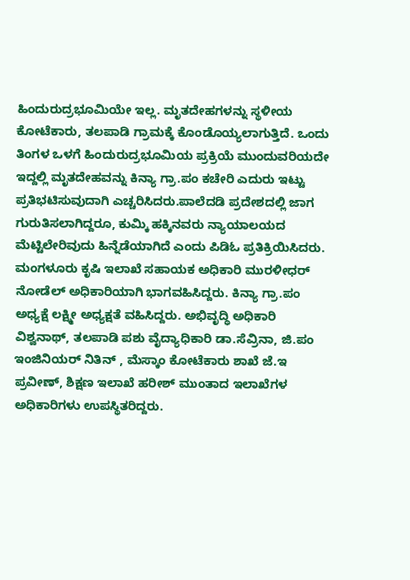ಹಿಂದುರುದ್ರಭೂಮಿಯೇ ಇಲ್ಲ. ಮೃತದೇಹಗಳನ್ನು ಸ್ಥಳೀಯ ಕೋಟೆಕಾರು, ತಲಪಾಡಿ ಗ್ರಾಮಕ್ಕೆ ಕೊಂಡೊಯ್ಯಲಾಗುತ್ತಿದೆ. ಒಂದು ತಿಂಗಳ ಒಳಗೆ ಹಿಂದುರುದ್ರಭೂಮಿಯ ಪ್ರಕ್ರಿಯೆ ಮುಂದುವರಿಯದೇ ಇದ್ದಲ್ಲಿ ಮೃತದೇಹವನ್ನು ಕಿನ್ಯಾ ಗ್ರಾ.ಪಂ ಕಚೇರಿ ಎದುರು ಇಟ್ಟು ಪ್ರತಿಭಟಿಸುವುದಾಗಿ ಎಚ್ಚರಿಸಿದರು.ಪಾಲೆದಡಿ ಪ್ರದೇಶದಲ್ಲಿ ಜಾಗ ಗುರುತಿಸಲಾಗಿದ್ದರೂ, ಕುಮ್ಕಿ ಹಕ್ಕಿನವರು ನ್ಯಾಯಾಲಯದ ಮೆಟ್ಟಿಲೇರಿವುದು ಹಿನ್ನೆಡೆಯಾಗಿದೆ ಎಂದು ಪಿಡಿಓ ಪ್ರತಿಕ್ರಿಯಿಸಿದರು.
ಮಂಗಳೂರು ಕೃಷಿ ಇಲಾಖೆ ಸಹಾಯಕ ಅಧಿಕಾರಿ ಮುರಳೀಧರ್ ನೋಡೆಲ್ ಅಧಿಕಾರಿಯಾಗಿ ಭಾಗವಹಿಸಿದ್ದರು. ಕಿನ್ಯಾ ಗ್ರಾ.ಪಂ ಅಧ್ಯಕ್ಷೆ ಲಕ್ಷ್ಮೀ ಅಧ್ಯಕ್ಷತೆ ವಹಿಸಿದ್ದರು. ಅಭಿವೃದ್ಧಿ ಅಧಿಕಾರಿ ವಿಶ್ವನಾಥ್, ತಲಪಾಡಿ ಪಶು ವೈದ್ಯಾಧಿಕಾರಿ ಡಾ.ಸೆವ್ರಿನಾ, ಜಿ.ಪಂ ಇಂಜಿನಿಯರ್ ನಿತಿನ್ , ಮೆಸ್ಕಾಂ ಕೋಟೆಕಾರು ಶಾಖೆ ಜೆ.ಇ ಪ್ರವೀಣ್, ಶಿಕ್ಷಣ ಇಲಾಖೆ ಹರೀಶ್ ಮುಂತಾದ ಇಲಾಖೆಗಳ ಅಧಿಕಾರಿಗಳು ಉಪಸ್ಥಿತರಿದ್ದರು.